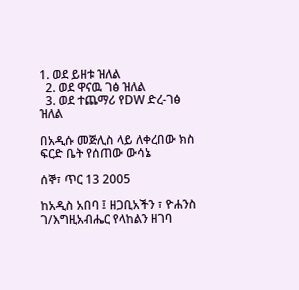1. ወደ ይዘቱ ዝለል
  2. ወደ ዋናዉ ገፅ ዝለል
  3. ወደ ተጨማሪ የDW ድረ-ገፅ ዝለል

በአዲሱ መጅሊስ ላይ ለቀረበው ክስ ፍርድ ቤት የሰጠው ውሳኔ

ሰኞ፣ ጥር 13 2005

ከአዲስ አበባ ፤ ዘጋቢአችን ፣ ዮሐንስ ገ/እግዚአብሔር የላከልን ዘገባ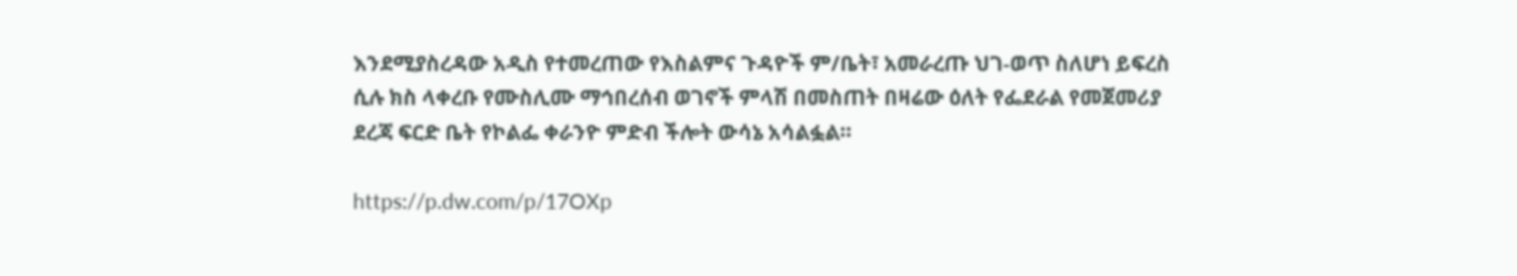እንደሚያስረዳው አዲስ የተመረጠው የእስልምና ጉዳዮች ም/ቤት፣ አመራረጡ ህገ-ወጥ ስለሆነ ይፍረስ ሲሉ ክስ ላቀረቡ የሙስሊሙ ማኅበረሰብ ወገኖች ምላሽ በመስጠት በዛሬው ዕለት የፌደራል የመጀመሪያ ደረጃ ፍርድ ቤት የኮልፌ ቀራንዮ ምድብ ችሎት ውሳኔ አሳልፏል።

https://p.dw.com/p/17OXp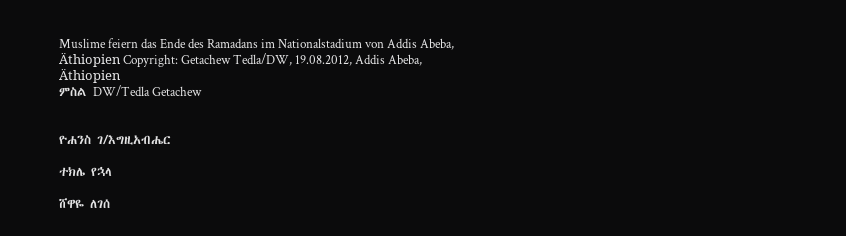Muslime feiern das Ende des Ramadans im Nationalstadium von Addis Abeba, Äthiopien Copyright: Getachew Tedla/DW, 19.08.2012, Addis Abeba, Äthiopien
ምስል DW/Tedla Getachew


ዮሐንስ ገ/እግዚአብሔር

ተክሌ የኋላ

ሸዋዬ ለገሰ